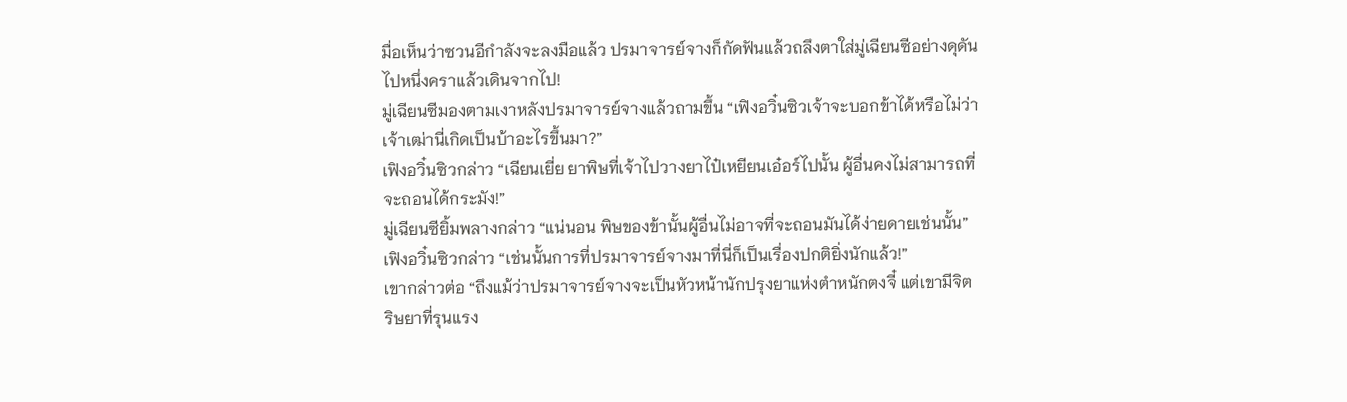มื่อเห็นว่าซวนอีกำลังจะลงมือแล้ว ปรมาจารย์จางก็กัดฟันแล้วถลึงตาใส่มู่เฉียนซีอย่างดุดันไปหนึ่งคราแล้วเดินจากไป!
มู่เฉียนซีมองตามเงาหลังปรมาจารย์จางแล้วถามขึ้น “เฟิงอวิ๋นซิวเจ้าจะบอกข้าได้หรือไม่ว่าเจ้าเฒ่านี่เกิดเป็นบ้าอะไรขึ้นมา?”
เฟิงอวิ๋นซิวกล่าว “เฉียนเยี่ย ยาพิษที่เจ้าไปวางยาไป๋เหยียนเอ๋อร์ไปนั้น ผู้อื่นคงไม่สามารถที่จะถอนได้กระมัง!”
มู่เฉียนซียิ้มพลางกล่าว “แน่นอน พิษของข้านั้นผู้อื่นไม่อาจที่จะถอนมันได้ง่ายดายเช่นนั้น”
เฟิงอวิ๋นซิวกล่าว “เช่นนั้นการที่ปรมาจารย์จางมาที่นี่ก็เป็นเรื่องปกติยิ่งนักแล้ว!”
เขากล่าวต่อ “ถึงแม้ว่าปรมาจารย์จางจะเป็นหัวหน้านักปรุงยาแห่งตำหนักตงจี๋ แต่เขามีจิตริษยาที่รุนแรง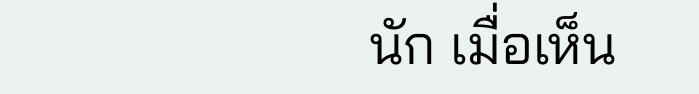นัก เมื่อเห็น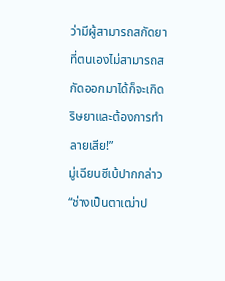ว่ามีผู้สามารถสกัดยาที่ตนเองไม่สามารถสกัดออกมาได้ก็จะเกิดริษยาและต้องการทำลายเสีย!”
มู่เฉียนซีเบ้ปากกล่าว “ช่างเป็นตาเฒ่าป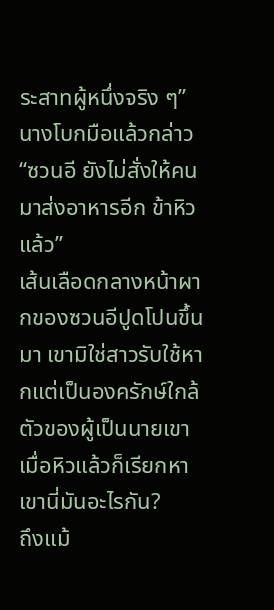ระสาทผู้หนึ่งจริง ๆ”
นางโบกมือแล้วกล่าว “ซวนอี ยังไม่สั่งให้คนมาส่งอาหารอีก ข้าหิวแล้ว”
เส้นเลือดกลางหน้าผากของซวนอีปูดโปนขึ้นมา เขามิใช่สาวรับใช้หากแต่เป็นองครักษ์ใกล้ตัวของผู้เป็นนายเขา เมื่อหิวแล้วก็เรียกหาเขานี่มันอะไรกัน?
ถึงแม้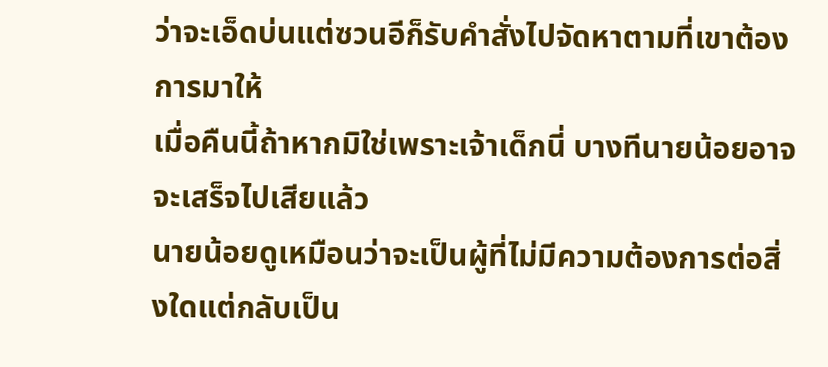ว่าจะเอ็ดบ่นแต่ซวนอีก็รับคำสั่งไปจัดหาตามที่เขาต้องการมาให้
เมื่อคืนนี้ถ้าหากมิใช่เพราะเจ้าเด็กนี่ บางทีนายน้อยอาจจะเสร็จไปเสียแล้ว
นายน้อยดูเหมือนว่าจะเป็นผู้ที่ไม่มีความต้องการต่อสิ่งใดแต่กลับเป็น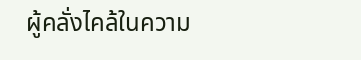ผู้คลั่งไคล้ในความ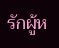รักผู้ห